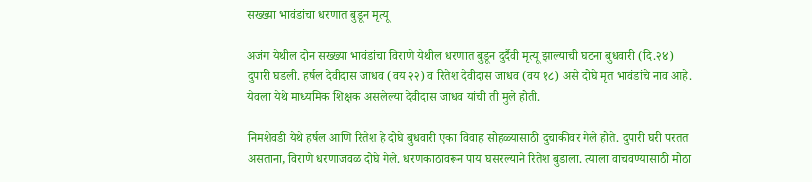सख्ख्या भावंडांचा धरणात बुडून मृत्यू

अजंग येथील दोन सख्ख्या भावंडांचा विराणे येथील धरणात बुडून दुर्दैवी मृत्यू झाल्याची घटना बुधवारी (दि.२४) दुपारी घडली. हर्षल देवीदास जाधव (वय २२) व रितेश देवीदास जाधव (वय १८) असे दोघे मृत भावंडांचे नाव आहे. येवला येथे माध्यमिक शिक्षक असलेल्या देवीदास जाधव यांची ती मुले होती.

निमशेवडी येथे हर्षल आणि रितेश हे दोघे बुधवारी एका विवाह सोहळ्यासाठी दुचाकीवर गेले होते. दुपारी घरी परतत असताना, विराणे धरणाजवळ दोघे गेले. धरणकाठावरून पाय घसरल्याने रितेश बुडाला. त्याला वाचवण्यासाठी मोठा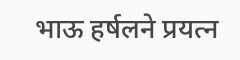भाऊ हर्षलने प्रयत्न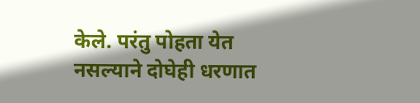केले. परंतु पोहता येत नसल्याने दोघेही धरणात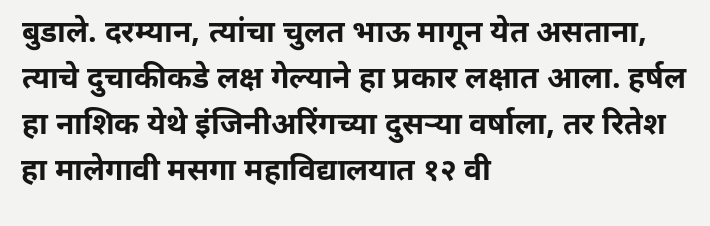बुडाले. दरम्यान, त्यांचा चुलत भाऊ मागून येत असताना, त्याचे दुचाकीकडे लक्ष गेल्याने हा प्रकार लक्षात आला. हर्षल हा नाशिक येथे इंजिनीअरिंगच्या दुसऱ्या वर्षाला, तर रितेश हा मालेगावी मसगा महाविद्यालयात १२ वी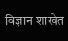विज्ञान शाखेत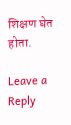शिक्षण घेत होता.

Leave a Reply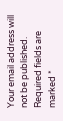Your email address will not be published. Required fields are marked *